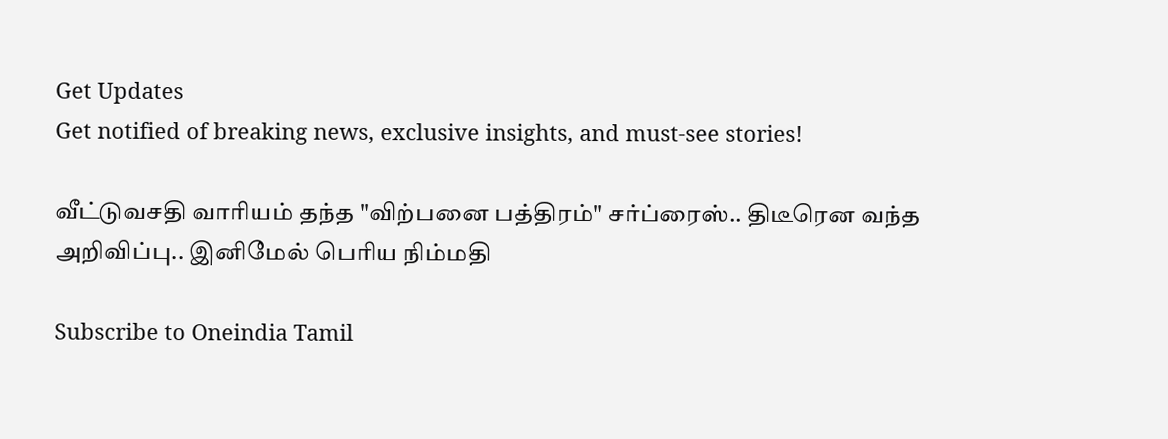Get Updates
Get notified of breaking news, exclusive insights, and must-see stories!

வீட்டுவசதி வாரியம் தந்த "விற்பனை பத்திரம்" சர்ப்ரைஸ்.. திடீரென வந்த அறிவிப்பு.. இனிமேல் பெரிய நிம்மதி

Subscribe to Oneindia Tamil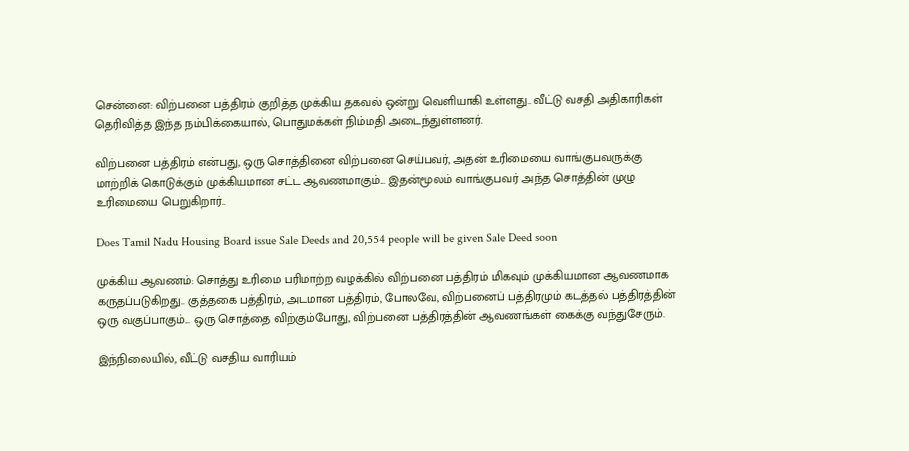சென்னை: விற்பனை பத்திரம் குறித்த முக்கிய தகவல் ஒன்று வெளியாகி உள்ளது.. வீட்டு வசதி அதிகாரிகள் தெரிவித்த இந்த நம்பிக்கையால், பொதுமக்கள் நிம்மதி அடைந்துள்ளனர்.

விற்பனை பத்திரம் என்பது, ஒரு சொத்தினை விற்பனை செய்பவர், அதன் உரிமையை வாங்குபவருக்கு மாற்றிக் கொடுக்கும் முக்கியமான சட்ட ஆவணமாகும்... இதன்மூலம் வாங்குபவர் அந்த சொத்தின் முழு உரிமையை பெறுகிறார்..

Does Tamil Nadu Housing Board issue Sale Deeds and 20,554 people will be given Sale Deed soon

முக்கிய ஆவணம்: சொத்து உரிமை பரிமாற்ற வழக்கில் விற்பனை பத்திரம் மிகவும் முக்கியமான ஆவணமாக கருதப்படுகிறது.. குத்தகை பத்திரம், அடமான பத்திரம், போலவே, விற்பனைப் பத்திரமும் கடத்தல் பத்திரத்தின் ஒரு வகுப்பாகும்... ஒரு சொத்தை விற்கும்போது, விற்பனை பத்திரத்தின் ஆவணங்கள் கைக்கு வந்துசேரும்.

இந்நிலையில், வீட்டு வசதிய வாரியம்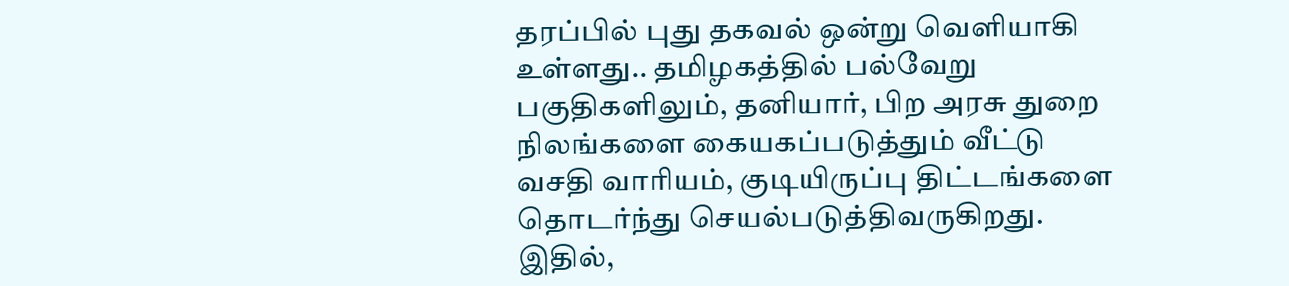தரப்பில் புது தகவல் ஒன்று வெளியாகி உள்ளது.. தமிழகத்தில் பல்வேறு பகுதிகளிலும், தனியார், பிற அரசு துறை நிலங்களை கையகப்படுத்தும் வீட்டு வசதி வாரியம், குடியிருப்பு திட்டங்களை தொடர்ந்து செயல்படுத்திவருகிறது. இதில்,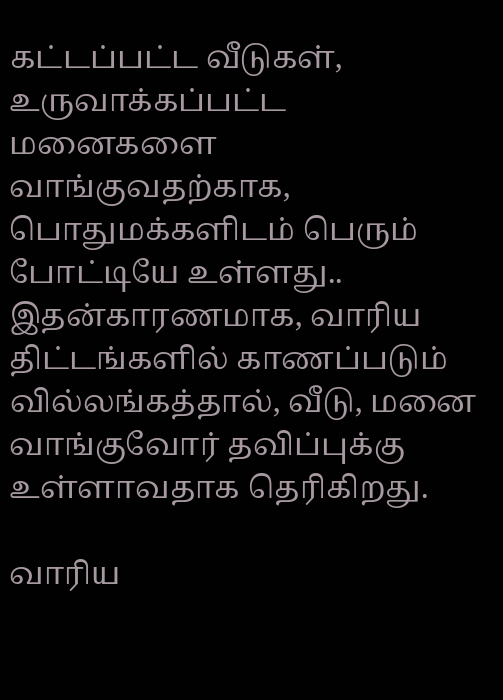கட்டப்பட்ட வீடுகள், உருவாக்கப்பட்ட மனைகளை வாங்குவதற்காக, பொதுமக்களிடம் பெரும் போட்டியே உள்ளது.. இதன்காரணமாக, வாரிய திட்டங்களில் காணப்படும் வில்லங்கத்தால், வீடு, மனை வாங்குவோர் தவிப்புக்கு உள்ளாவதாக தெரிகிறது.

வாரிய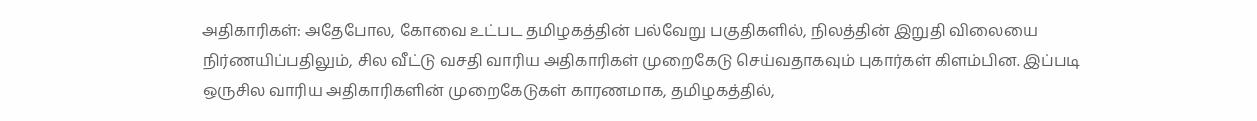அதிகாரிகள்: அதேபோல, கோவை உட்பட தமிழகத்தின் பல்வேறு பகுதிகளில், நிலத்தின் இறுதி விலையை நிர்ணயிப்பதிலும், சில வீட்டு வசதி வாரிய அதிகாரிகள் முறைகேடு செய்வதாகவும் புகார்கள் கிளம்பின. இப்படி ஒருசில வாரிய அதிகாரிகளின் முறைகேடுகள் காரணமாக, தமிழகத்தில்,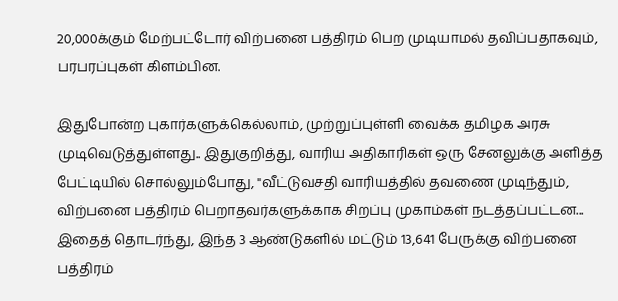20,000க்கும் மேற்பட்டோர் விற்பனை பத்திரம் பெற முடியாமல் தவிப்பதாகவும், பரபரப்புகள் கிளம்பின.

இதுபோன்ற புகார்களுக்கெல்லாம், முற்றுப்புள்ளி வைக்க தமிழக அரசு முடிவெடுத்துள்ளது.. இதுகுறித்து, வாரிய அதிகாரிகள் ஒரு சேனலுக்கு அளித்த பேட்டியில் சொல்லும்போது, "வீட்டுவசதி வாரியத்தில் தவணை முடிந்தும், விற்பனை பத்திரம் பெறாதவர்களுக்காக சிறப்பு முகாம்கள் நடத்தப்பட்டன... இதைத் தொடர்ந்து, இந்த 3 ஆண்டுகளில் மட்டும் 13,641 பேருக்கு விற்பனை பத்திரம்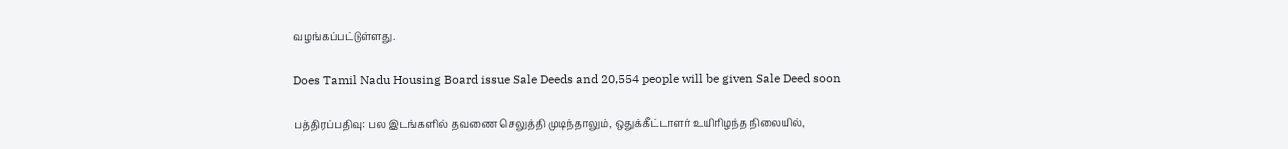வழங்கப்பட்டுள்ளது.

Does Tamil Nadu Housing Board issue Sale Deeds and 20,554 people will be given Sale Deed soon

பத்திரப்பதிவு: பல இடங்களில் தவணை செலுத்தி முடிந்தாலும், ஒதுக்கீட்டாளர் உயிரிழந்த நிலையில்,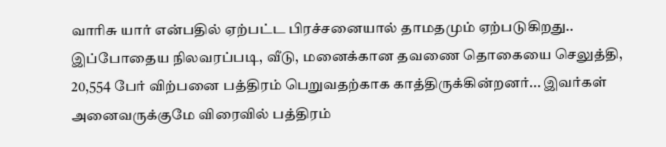வாரிசு யார் என்பதில் ஏற்பட்ட பிரச்சனையால் தாமதமும் ஏற்படுகிறது.. இப்போதைய நிலவரப்படி, வீடு, மனைக்கான தவணை தொகையை செலுத்தி, 20,554 பேர் விற்பனை பத்திரம் பெறுவதற்காக காத்திருக்கின்றனர்... இவர்கள் அனைவருக்குமே விரைவில் பத்திரம்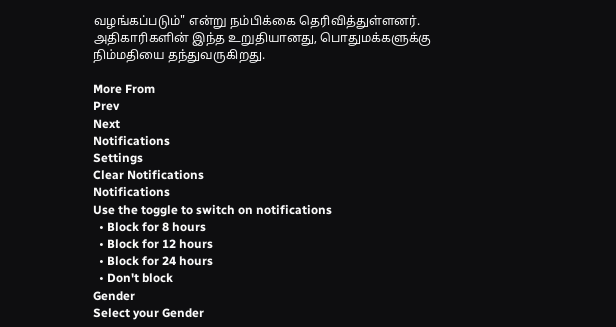வழங்கப்படும்" என்று நம்பிக்கை தெரிவித்துள்ளனர். அதிகாரிகளின் இந்த உறுதியானது, பொதுமக்களுக்கு நிம்மதியை தந்துவருகிறது.

More From
Prev
Next
Notifications
Settings
Clear Notifications
Notifications
Use the toggle to switch on notifications
  • Block for 8 hours
  • Block for 12 hours
  • Block for 24 hours
  • Don't block
Gender
Select your Gender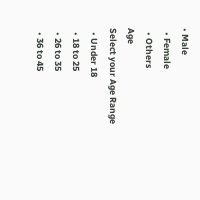• Male
  • Female
  • Others
Age
Select your Age Range
  • Under 18
  • 18 to 25
  • 26 to 35
  • 36 to 45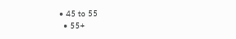• 45 to 55
  • 55+